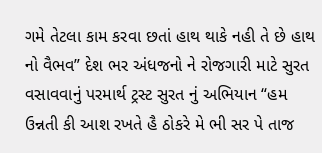ગમે તેટલા કામ કરવા છતાં હાથ થાકે નહી તે છે હાથ નો વૈભવ” દેશ ભર અંધજનો ને રોજગારી માટે સુરત વસાવવાનું પરમાર્થ ટ્રસ્ટ સુરત નું અભિયાન “હમ ઉન્નતી કી આશ રખતે હૈ ઠોકરે મે ભી સર પે તાજ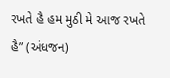રખતે હૈ હમ મુઠી મે આજ રખતે હૈ” (અંધજન)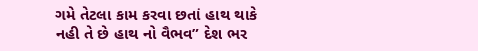ગમે તેટલા કામ કરવા છતાં હાથ થાકે નહી તે છે હાથ નો વૈભવ” દેશ ભર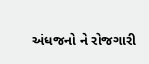અંધજનો ને રોજગારી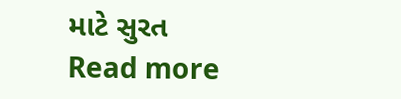માટે સુરત
Read more